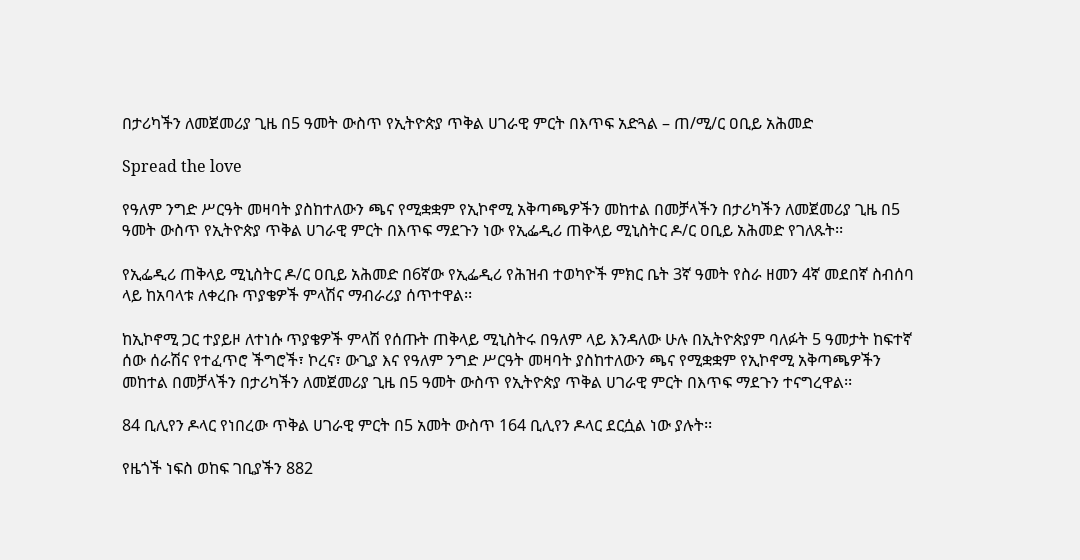በታሪካችን ለመጀመሪያ ጊዜ በ5 ዓመት ውስጥ የኢትዮጵያ ጥቅል ሀገራዊ ምርት በእጥፍ አድጓል – ጠ/ሚ/ር ዐቢይ አሕመድ

Spread the love

የዓለም ንግድ ሥርዓት መዛባት ያስከተለውን ጫና የሚቋቋም የኢኮኖሚ አቅጣጫዎችን መከተል በመቻላችን በታሪካችን ለመጀመሪያ ጊዜ በ5 ዓመት ውስጥ የኢትዮጵያ ጥቅል ሀገራዊ ምርት በእጥፍ ማደጉን ነው የኢፌዲሪ ጠቅላይ ሚኒስትር ዶ/ር ዐቢይ አሕመድ የገለጹት፡፡

የኢፌዲሪ ጠቅላይ ሚኒስትር ዶ/ር ዐቢይ አሕመድ በ6ኛው የኢፌዲሪ የሕዝብ ተወካዮች ምክር ቤት 3ኛ ዓመት የስራ ዘመን 4ኛ መደበኛ ስብሰባ ላይ ከአባላቱ ለቀረቡ ጥያቄዎች ምላሽና ማብራሪያ ሰጥተዋል፡፡

ከኢኮኖሚ ጋር ተያይዞ ለተነሱ ጥያቄዎች ምላሽ የሰጡት ጠቅላይ ሚኒስትሩ በዓለም ላይ እንዳለው ሁሉ በኢትዮጵያም ባለፉት 5 ዓመታት ከፍተኛ ሰው ሰራሽና የተፈጥሮ ችግሮች፣ ኮረና፣ ውጊያ እና የዓለም ንግድ ሥርዓት መዛባት ያስከተለውን ጫና የሚቋቋም የኢኮኖሚ አቅጣጫዎችን መከተል በመቻላችን በታሪካችን ለመጀመሪያ ጊዜ በ5 ዓመት ውስጥ የኢትዮጵያ ጥቅል ሀገራዊ ምርት በእጥፍ ማደጉን ተናግረዋል፡፡

84 ቢሊየን ዶላር የነበረው ጥቅል ሀገራዊ ምርት በ5 አመት ውስጥ 164 ቢሊየን ዶላር ደርሷል ነው ያሉት፡፡

የዜጎች ነፍስ ወከፍ ገቢያችን 882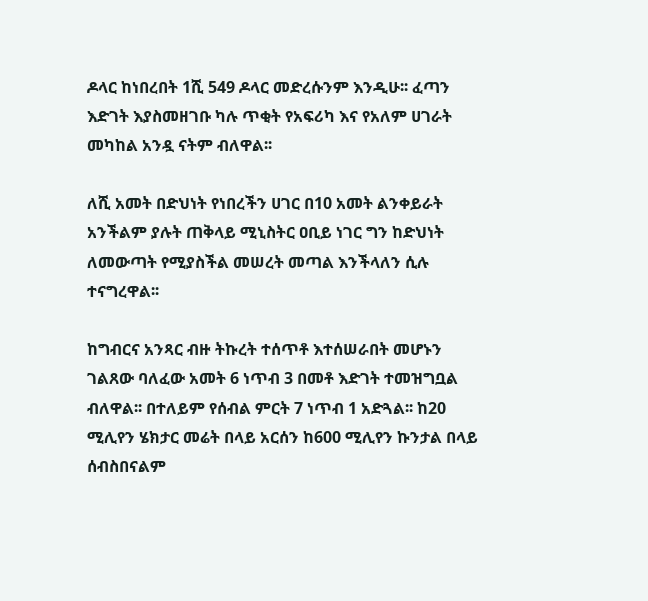ዶላር ከነበረበት 1ሺ 549 ዶላር መድረሱንም እንዲሁ፡፡ ፈጣን እድገት እያስመዘገቡ ካሉ ጥቂት የአፍሪካ እና የአለም ሀገራት መካከል አንዷ ናትም ብለዋል፡፡

ለሺ አመት በድህነት የነበረችን ሀገር በ10 አመት ልንቀይራት አንችልም ያሉት ጠቅላይ ሚኒስትር ዐቢይ ነገር ግን ከድህነት ለመውጣት የሚያስችል መሠረት መጣል እንችላለን ሲሉ ተናግረዋል፡፡

ከግብርና አንጻር ብዙ ትኩረት ተሰጥቶ እተሰሠራበት መሆኑን ገልጸው ባለፈው አመት 6 ነጥብ 3 በመቶ እድገት ተመዝግቧል ብለዋል፡፡ በተለይም የሰብል ምርት 7 ነጥብ 1 አድጓል፡፡ ከ20 ሚሊየን ሄክታር መሬት በላይ አርሰን ከ600 ሚሊየን ኩንታል በላይ ሰብስበናልም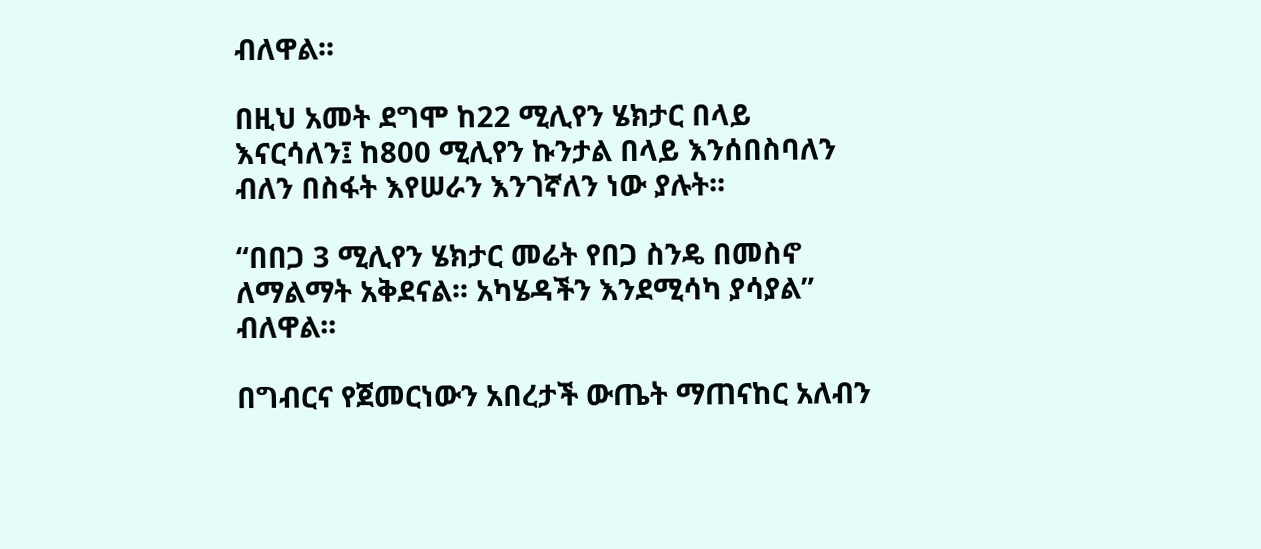ብለዋል፡፡

በዚህ አመት ደግሞ ከ22 ሚሊየን ሄክታር በላይ እናርሳለን፤ ከ800 ሚሊየን ኩንታል በላይ እንሰበስባለን ብለን በስፋት እየሠራን እንገኛለን ነው ያሉት፡፡

“በበጋ 3 ሚሊየን ሄክታር መሬት የበጋ ስንዴ በመስኖ ለማልማት አቅደናል፡፡ አካሄዳችን እንደሚሳካ ያሳያል” ብለዋል፡፡

በግብርና የጀመርነውን አበረታች ውጤት ማጠናከር አለብን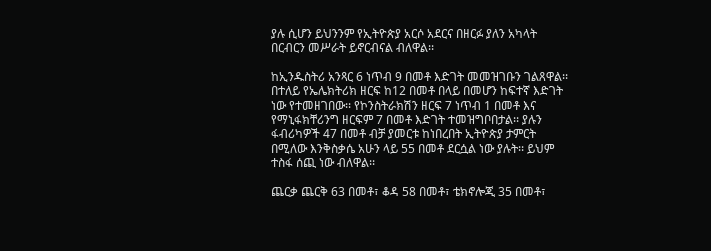ያሉ ሲሆን ይህንንም የኢትዮጵያ አርሶ አደርና በዘርፉ ያለን አካላት በርብርን መሥራት ይኖርብናል ብለዋል፡፡

ከኢንዱስትሪ አንጻር 6 ነጥብ 9 በመቶ እድገት መመዝገቡን ገልጸዋል፡፡ በተለይ የኤሌክትሪክ ዘርፍ ከ12 በመቶ በላይ በመሆን ከፍተኛ እድገት ነው የተመዘገበው፡፡ የኮንስትራክሽን ዘርፍ 7 ነጥብ 1 በመቶ እና የማኒፋክቸሪንግ ዘርፍም 7 በመቶ እድገት ተመዝግቦበታል፡፡ ያሉን ፋብሪካዎች 47 በመቶ ብቻ ያመርቱ ከነበረበት ኢትዮጵያ ታምርት በሚለው እንቅስቃሴ አሁን ላይ 55 በመቶ ደርሷል ነው ያሉት፡፡ ይህም ተስፋ ሰጪ ነው ብለዋል፡፡

ጨርቃ ጨርቅ 63 በመቶ፣ ቆዳ 58 በመቶ፣ ቴክኖሎጂ 35 በመቶ፣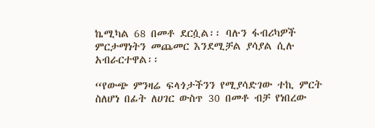ኬሚካል 68 በመቶ ደርሷል፡፡ ባሉን ፋብሪካዎች ምርታማነትን መጨመር እንደሚቻል ያሳያል ሲሉ አብራርተዋል፡፡

“የውጭ ምንዛሬ ፍላጎታችንን የሚያሳድገው ተኪ ምርት ስለሆነ በፊት ለሀገር ውስጥ 30 በመቶ ብቻ የነበረው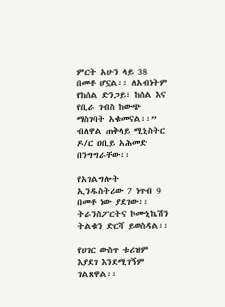ምርት አሁን ላይ 38 በመቶ ሆኗል፡፡ ለአብነትም የከሰል ድንጋይ፣ ከሰል እና የቢራ ገብስ ከውጭ ማስገባት አቁመናል፡፡” ብለዋል ጠቅላይ ሚኒስትር ዶ/ር ዐቢይ አሕመድ በንግግራቸው፡፡

የአገልግሎት ኢንዱስትሪው 7 ነጥብ 9 በመቶ ነው ያደገው፡፡ ትራንስፖርትና ኮሙኒኬሽን ትልቁን ድርሻ ይወስዳል፡፡

የሀገር ውስጥ ቱሪዝም እያደገ እንደሚገኝም ገልጸዋል፡፡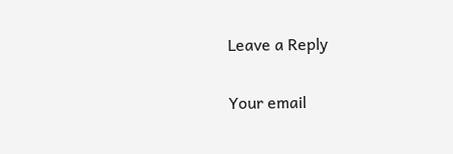Leave a Reply

Your email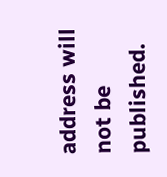address will not be published.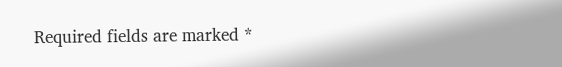Required fields are marked *